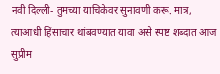नवी दिल्ली- तुमच्या याचिकेवर सुनावणी करू. मात्र, त्याआधी हिंसाचार थांबवण्यात यावा असे स्पष्ट शब्दात आज सुप्रीम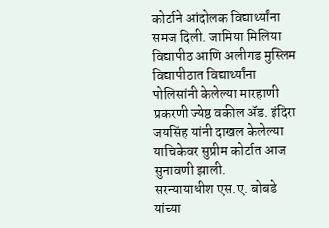कोर्टाने आंदोलक विद्यार्थ्यांना समज दिली. जामिया मिलिया विद्यापीठ आणि अलीगड मुस्लिम विद्यापीठात विद्यार्थ्यांना पोलिसांनी केलेल्या मारहाणी प्रकरणी ज्येष्ठ वकील ॲड. इंदिरा जयसिंह यांनी दाखल केलेल्या याचिकेवर सुप्रीम कोर्टात आज सुनावणी झाली.
सरन्यायाधीश एस.ए. बोबडे यांच्या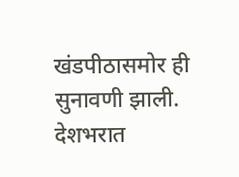खंडपीठासमोर ही सुनावणी झाली. देशभरात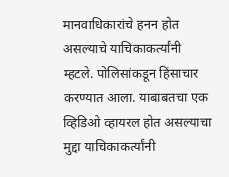मानवाधिकारांचे हनन होत असल्याचे याचिकाकर्त्यांनी म्हटले. पोलिसांकडून हिंसाचार करण्यात आला. याबाबतचा एक व्हिडिओ व्हायरल होत असल्याचा मुद्दा याचिकाकर्त्यांनी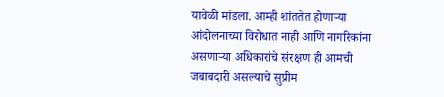यावेळी मांडला. आम्ही शांततेत होणाऱ्या आंदोलनाच्या विरोधात नाही आणि नागरिकांना असणाऱ्या अधिकारांचे संरक्षण ही आमची जबाबदारी असल्याचे सुप्रीम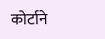कोर्टाने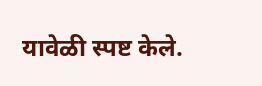यावेळी स्पष्ट केले.